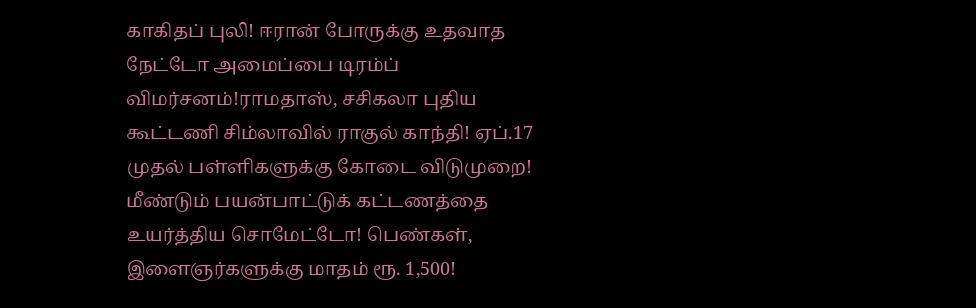காகிதப் புலி! ஈரான் போருக்கு உதவாத நேட்டோ அமைப்பை டிரம்ப் விமர்சனம்!ராமதாஸ், சசிகலா புதிய கூட்டணி சிம்லாவில் ராகுல் காந்தி! ஏப்.17 முதல் பள்ளிகளுக்கு கோடை விடுமுறை! மீண்டும் பயன்பாட்டுக் கட்டணத்தை உயர்த்திய சொமேட்டோ! பெண்கள், இளைஞர்களுக்கு மாதம் ரூ. 1,500!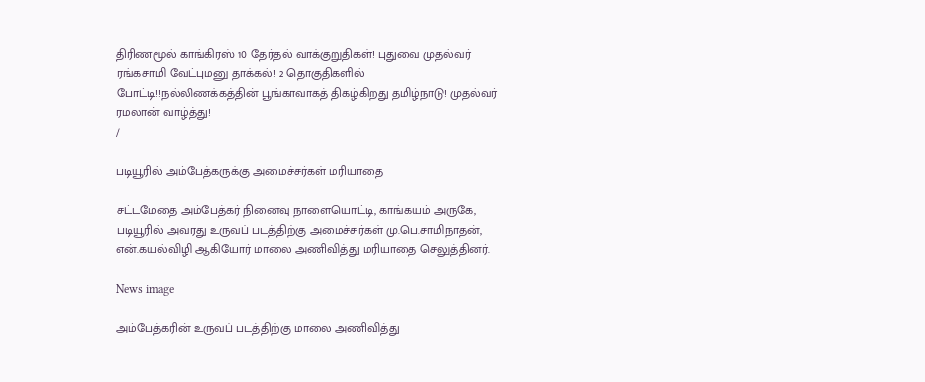திரிணமூல் காங்கிரஸ் 10 தேர்தல் வாக்குறுதிகள்! புதுவை முதல்வர் ரங்கசாமி வேட்புமனு தாக்கல்! 2 தொகுதிகளில் போட்டி!!நல்லிணக்கத்தின் பூங்காவாகத் திகழ்கிறது தமிழ்நாடு! முதல்வர் ரமலான் வாழ்த்து!
/

படியூரில் அம்பேத்கருக்கு அமைச்சர்கள் மரியாதை

சட்டமேதை அம்பேத்கர் நினைவு நாளையொட்டி, காங்கயம் அருகே, படியூரில் அவரது உருவப் படத்திற்கு அமைச்சர்கள் மு.பெ.சாமிநாதன், என்.கயல்விழி ஆகியோர் மாலை அணிவித்து மரியாதை செலுத்தினர்.

News image

அம்பேத்கரின் உருவப் படத்திற்கு மாலை அணிவித்து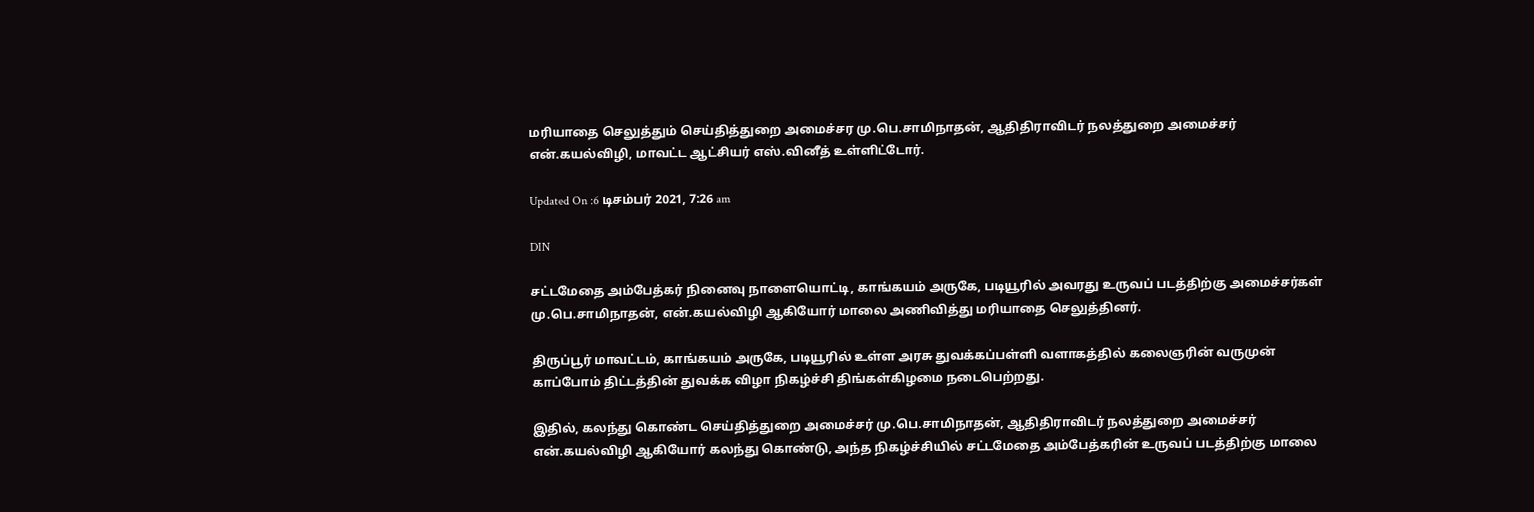மரியாதை செலுத்தும் செய்தித்துறை அமைச்சர மு.பெ.சாமிநாதன், ஆதிதிராவிடர் நலத்துறை அமைச்சர் என்.கயல்விழி, மாவட்ட ஆட்சியர் எஸ்.வினீத் உள்ளிட்டோர்.

Updated On :6 டிசம்பர் 2021, 7:26 am

DIN

சட்டமேதை அம்பேத்கர் நினைவு நாளையொட்டி, காங்கயம் அருகே, படியூரில் அவரது உருவப் படத்திற்கு அமைச்சர்கள் மு.பெ.சாமிநாதன், என்.கயல்விழி ஆகியோர் மாலை அணிவித்து மரியாதை செலுத்தினர்.

திருப்பூர் மாவட்டம், காங்கயம் அருகே, படியூரில் உள்ள அரசு துவக்கப்பள்ளி வளாகத்தில் கலைஞரின் வருமுன் காப்போம் திட்டத்தின் துவக்க விழா நிகழ்ச்சி திங்கள்கிழமை நடைபெற்றது.

இதில், கலந்து கொண்ட செய்தித்துறை அமைச்சர் மு.பெ.சாமிநாதன், ஆதிதிராவிடர் நலத்துறை அமைச்சர் என்.கயல்விழி ஆகியோர் கலந்து கொண்டு, அந்த நிகழ்ச்சியில் சட்டமேதை அம்பேத்கரின் உருவப் படத்திற்கு மாலை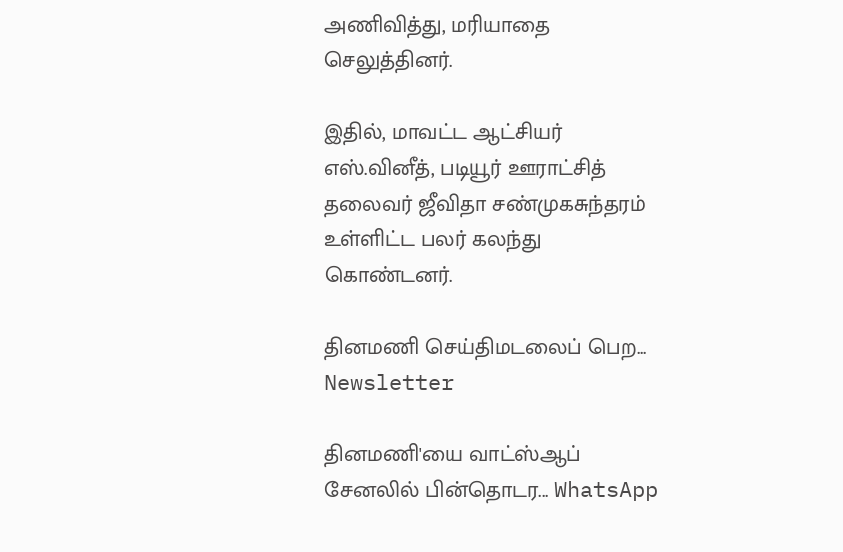அணிவித்து, மரியாதை செலுத்தினர்.

இதில், மாவட்ட ஆட்சியர் எஸ்.வினீத், படியூர் ஊராட்சித் தலைவர் ஜீவிதா சண்முகசுந்தரம் உள்ளிட்ட பலர் கலந்து கொண்டனர்.

தினமணி செய்திமடலைப் பெற... Newsletter

தினமணி'யை வாட்ஸ்ஆப் சேனலில் பின்தொடர... WhatsApp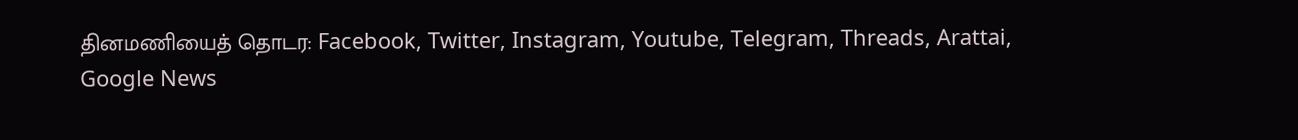தினமணியைத் தொடர: Facebook, Twitter, Instagram, Youtube, Telegram, Threads, Arattai, Google News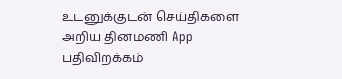உடனுக்குடன் செய்திகளை அறிய தினமணி App பதிவிறக்கம்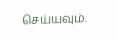செய்யவும்.